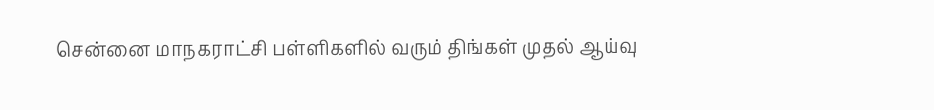சென்னை மாநகராட்சி பள்ளிகளில் வரும் திங்கள் முதல் ஆய்வு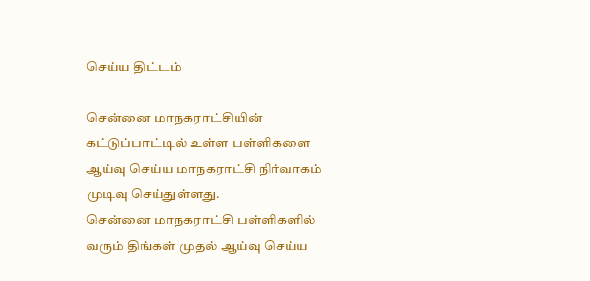செய்ய திட்டம்

சென்னை மாநகராட்சியின் கட்டுப்பாட்டில் உள்ள பள்ளிகளை ஆய்வு செய்ய மாநகராட்சி நிர்வாகம் முடிவு செய்துள்ளது.
சென்னை மாநகராட்சி பள்ளிகளில் வரும் திங்கள் முதல் ஆய்வு செய்ய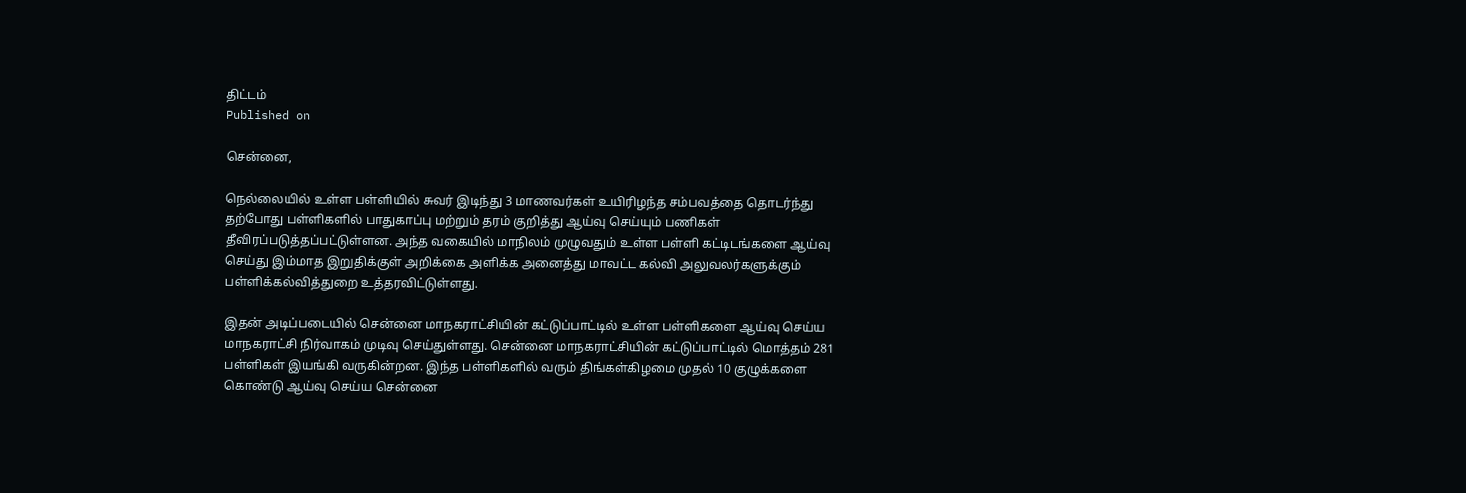திட்டம்
Published on

சென்னை,

நெல்லையில் உள்ள பள்ளியில் சுவர் இடிந்து 3 மாணவர்கள் உயிரிழந்த சம்பவத்தை தொடர்ந்து தற்போது பள்ளிகளில் பாதுகாப்பு மற்றும் தரம் குறித்து ஆய்வு செய்யும் பணிகள் தீவிரப்படுத்தப்பட்டுள்ளன. அந்த வகையில் மாநிலம் முழுவதும் உள்ள பள்ளி கட்டிடங்களை ஆய்வு செய்து இம்மாத இறுதிக்குள் அறிக்கை அளிக்க அனைத்து மாவட்ட கல்வி அலுவலர்களுக்கும் பள்ளிக்கல்வித்துறை உத்தரவிட்டுள்ளது.

இதன் அடிப்படையில் சென்னை மாநகராட்சியின் கட்டுப்பாட்டில் உள்ள பள்ளிகளை ஆய்வு செய்ய மாநகராட்சி நிர்வாகம் முடிவு செய்துள்ளது. சென்னை மாநகராட்சியின் கட்டுப்பாட்டில் மொத்தம் 281 பள்ளிகள் இயங்கி வருகின்றன. இந்த பள்ளிகளில் வரும் திங்கள்கிழமை முதல் 10 குழுக்களை கொண்டு ஆய்வு செய்ய சென்னை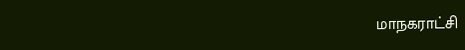மாநகராட்சி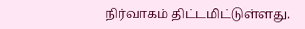நிர்வாகம் திட்டமிட்டுள்ளது.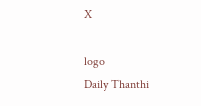X

logo
Daily Thanthi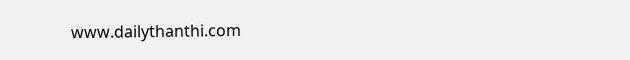www.dailythanthi.com